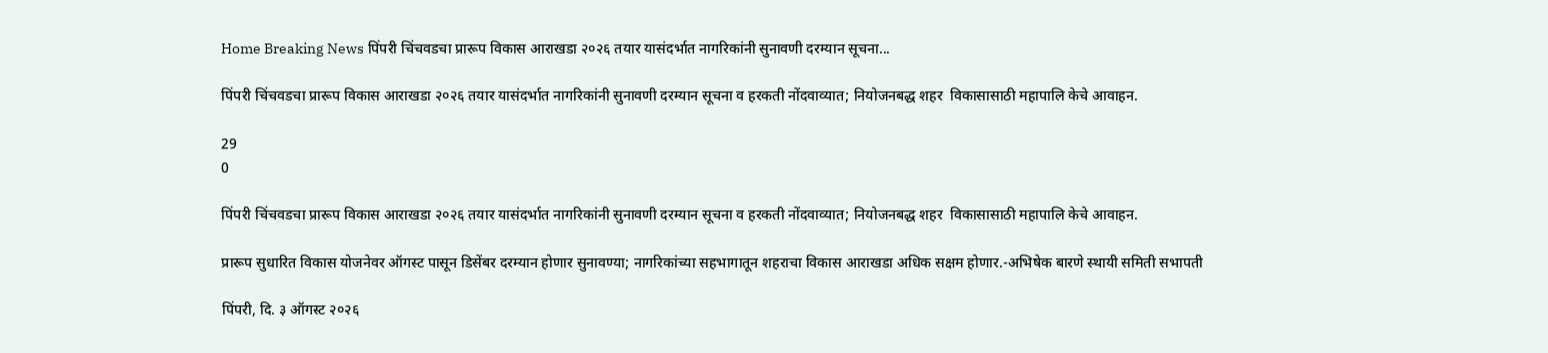Home Breaking News पिंपरी चिंचवडचा प्रारूप विकास आराखडा २०२६ तयार यासंदर्भात नागरिकांनी सुनावणी दरम्यान सूचना...

पिंपरी चिंचवडचा प्रारूप विकास आराखडा २०२६ तयार यासंदर्भात नागरिकांनी सुनावणी दरम्यान सूचना व हरकती नोंदवाव्यात; नियोजनबद्ध शहर  विकासासाठी महापालि केचे आवाहन.

29
0

पिंपरी चिंचवडचा प्रारूप विकास आराखडा २०२६ तयार यासंदर्भात नागरिकांनी सुनावणी दरम्यान सूचना व हरकती नोंदवाव्यात; नियोजनबद्ध शहर  विकासासाठी महापालि केचे आवाहन.

प्रारूप सुधारित विकास योजनेवर ऑगस्ट पासून डिसेंबर दरम्यान होणार सुनावण्या; नागरिकांच्या सहभागातून शहराचा विकास आराखडा अधिक सक्षम होणार.-अभिषेक बारणे स्थायी समिती सभापती

पिंपरी, दि. ३ ऑगस्ट २०२६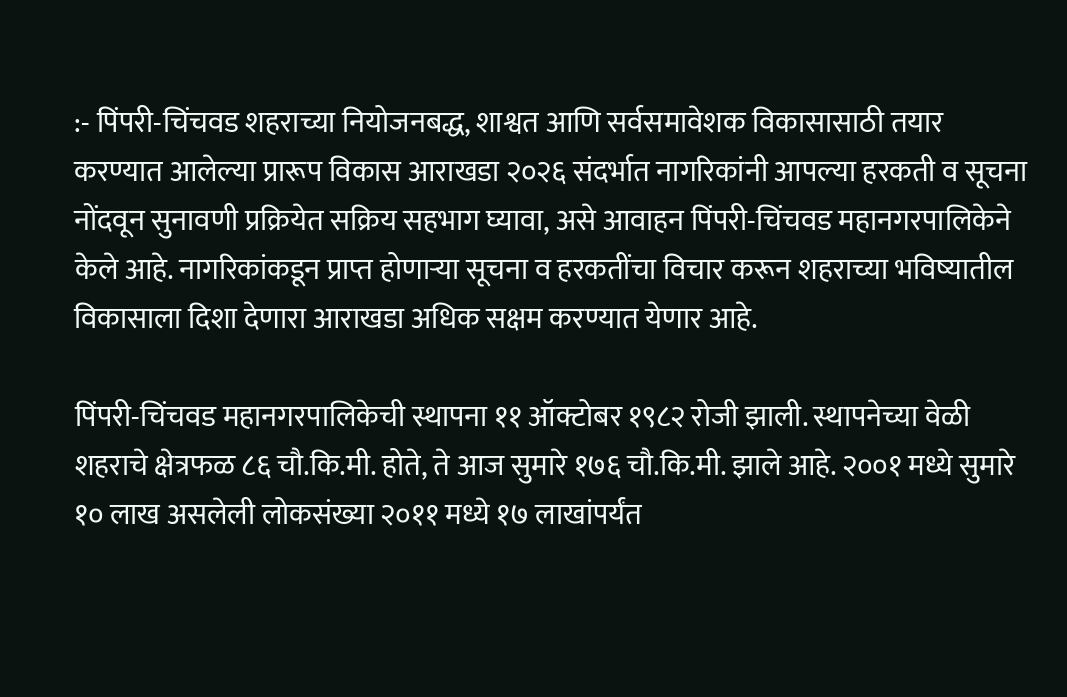:- पिंपरी-चिंचवड शहराच्या नियोजनबद्ध, शाश्वत आणि सर्वसमावेशक विकासासाठी तयार करण्यात आलेल्या प्रारूप विकास आराखडा २०२६ संदर्भात नागरिकांनी आपल्या हरकती व सूचना नोंदवून सुनावणी प्रक्रियेत सक्रिय सहभाग घ्यावा, असे आवाहन पिंपरी-चिंचवड महानगरपालिकेने केले आहे. नागरिकांकडून प्राप्त होणाऱ्या सूचना व हरकतींचा विचार करून शहराच्या भविष्यातील विकासाला दिशा देणारा आराखडा अधिक सक्षम करण्यात येणार आहे.

पिंपरी-चिंचवड महानगरपालिकेची स्थापना ११ ऑक्टोबर १९८२ रोजी झाली. स्थापनेच्या वेळी शहराचे क्षेत्रफळ ८६ चौ.कि.मी. होते, ते आज सुमारे १७६ चौ.कि.मी. झाले आहे. २००१ मध्ये सुमारे १० लाख असलेली लोकसंख्या २०११ मध्ये १७ लाखांपर्यंत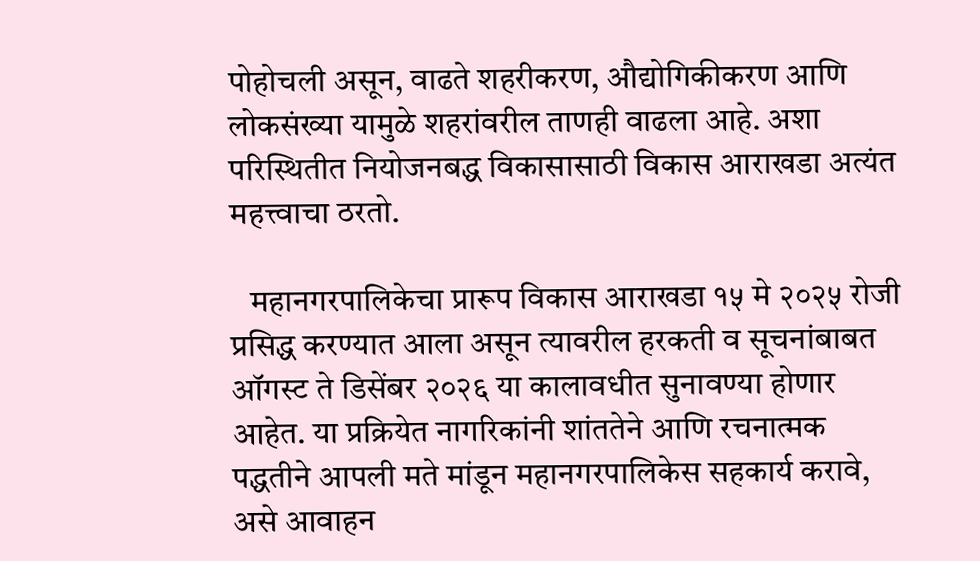पोहोचली असून, वाढते शहरीकरण, औद्योगिकीकरण आणि लोकसंख्या यामुळे शहरांवरील ताणही वाढला आहे. अशा परिस्थितीत नियोजनबद्ध विकासासाठी विकास आराखडा अत्यंत महत्त्वाचा ठरतो.

   महानगरपालिकेचा प्रारूप विकास आराखडा १५ मे २०२५ रोजी प्रसिद्ध करण्यात आला असून त्यावरील हरकती व सूचनांबाबत ऑगस्ट ते डिसेंबर २०२६ या कालावधीत सुनावण्या होणार आहेत. या प्रक्रियेत नागरिकांनी शांततेने आणि रचनात्मक पद्धतीने आपली मते मांडून महानगरपालिकेस सहकार्य करावे, असे आवाहन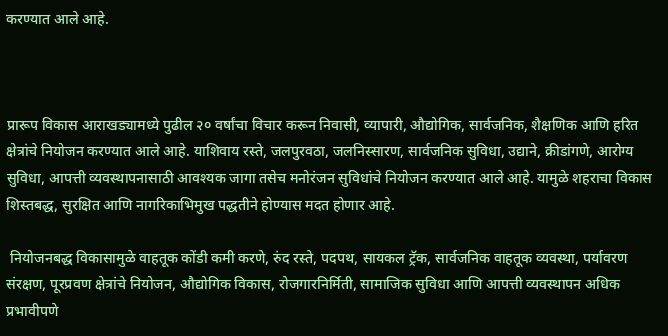करण्यात आले आहे.



प्रारूप विकास आराखड्यामध्ये पुढील २० वर्षांचा विचार करून निवासी, व्यापारी, औद्योगिक, सार्वजनिक, शैक्षणिक आणि हरित क्षेत्रांचे नियोजन करण्यात आले आहे. याशिवाय रस्ते, जलपुरवठा, जलनिस्सारण, सार्वजनिक सुविधा, उद्याने, क्रीडांगणे, आरोग्य सुविधा, आपत्ती व्यवस्थापनासाठी आवश्यक जागा तसेच मनोरंजन सुविधांचे नियोजन करण्यात आले आहे. यामुळे शहराचा विकास शिस्तबद्ध, सुरक्षित आणि नागरिकाभिमुख पद्धतीने होण्यास मदत होणार आहे.

 नियोजनबद्ध विकासामुळे वाहतूक कोंडी कमी करणे, रुंद रस्ते, पदपथ, सायकल ट्रॅक, सार्वजनिक वाहतूक व्यवस्था, पर्यावरण संरक्षण, पूरप्रवण क्षेत्रांचे नियोजन, औद्योगिक विकास, रोजगारनिर्मिती, सामाजिक सुविधा आणि आपत्ती व्यवस्थापन अधिक प्रभावीपणे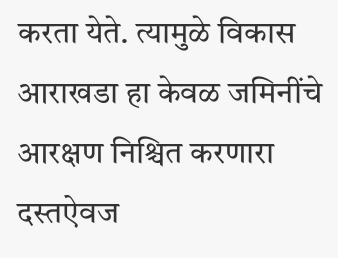करता येते. त्यामुळे विकास आराखडा हा केवळ जमिनींचे आरक्षण निश्चित करणारा दस्तऐवज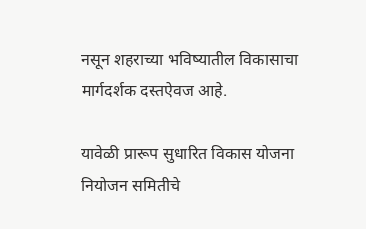नसून शहराच्या भविष्यातील विकासाचा मार्गदर्शक दस्तऐवज आहे.

यावेळी प्रारूप सुधारित विकास योजना नियोजन समितीचे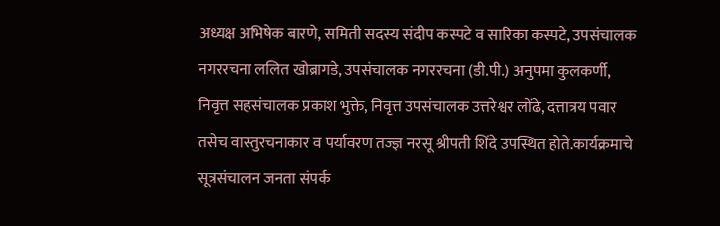अध्यक्ष अभिषेक बारणे, समिती सदस्य संदीप कस्पटे व सारिका कस्पटे, उपसंचालक नगररचना ललित खोब्रागडे, उपसंचालक नगररचना (डी.पी.) अनुपमा कुलकर्णी, निवृत्त सहसंचालक प्रकाश भुक्ते, निवृत्त उपसंचालक उत्तरेश्वर लोंढे, दत्तात्रय पवार तसेच वास्तुरचनाकार व पर्यावरण तज्ज्ञ नरसू श्रीपती शिंदे उपस्थित होते.कार्यक्रमाचे सूत्रसंचालन जनता संपर्क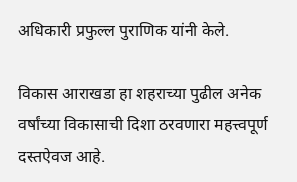अधिकारी प्रफुल्ल पुराणिक यांनी केले.

विकास आराखडा हा शहराच्या पुढील अनेक वर्षांच्या विकासाची दिशा ठरवणारा महत्त्वपूर्ण दस्तऐवज आहे.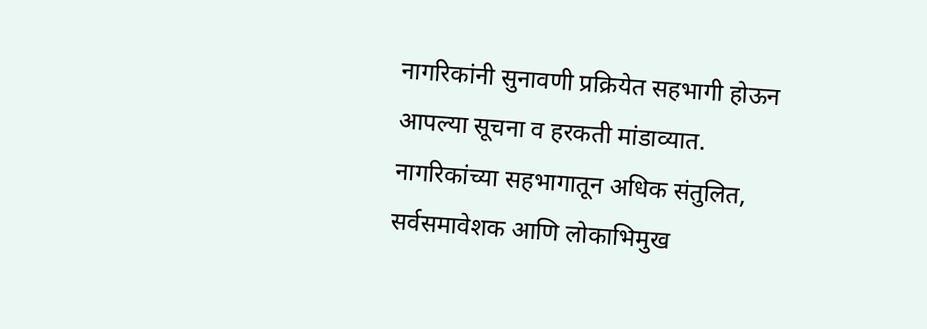नागरिकांनी सुनावणी प्रक्रियेत सहभागी होऊन आपल्या सूचना व हरकती मांडाव्यात. नागरिकांच्या सहभागातून अधिक संतुलित, सर्वसमावेशक आणि लोकाभिमुख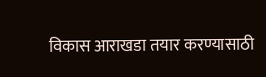विकास आराखडा तयार करण्यासाठी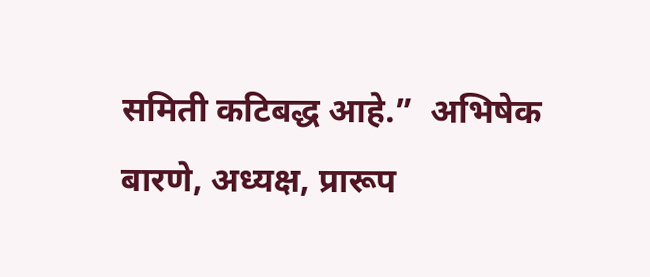समिती कटिबद्ध आहे.”  अभिषेक बारणे, अध्यक्ष, प्रारूप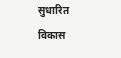सुधारित विकास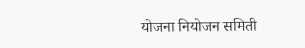योजना नियोजन समिती